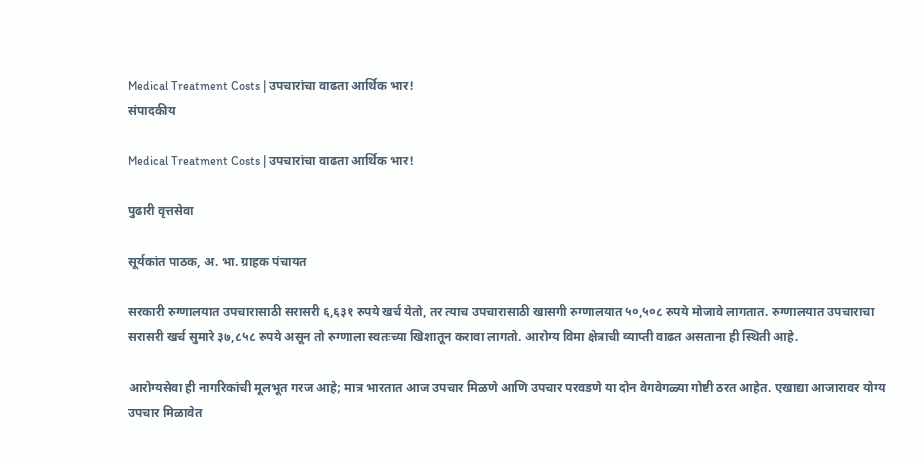Medical Treatment Costs | उपचारांचा वाढता आर्थिक भार!
संपादकीय

Medical Treatment Costs | उपचारांचा वाढता आर्थिक भार!

पुढारी वृत्तसेवा

सूर्यकांत पाठक, अ. भा. ग्राहक पंचायत

सरकारी रुग्णालयात उपचारासाठी सरासरी ६,६३१ रुपये खर्च येतो, तर त्याच उपचारासाठी खासगी रुग्णालयात ५०,५०८ रुपये मोजावे लागतात. रुग्णालयात उपचाराचा सरासरी खर्च सुमारे ३७,८५८ रुपये असून तो रुग्णाला स्वतःच्या खिशातून करावा लागतो. आरोग्य विमा क्षेत्राची व्याप्ती वाढत असताना ही स्थिती आहे.

आरोग्यसेवा ही नागरिकांची मूलभूत गरज आहे; मात्र भारतात आज उपचार मिळणे आणि उपचार परवडणे या दोन वेगवेगळ्या गोष्टी ठरत आहेत. एखाद्या आजारावर योग्य उपचार मिळावेत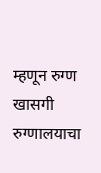म्हणून रुग्ण खासगी रुग्णालयाचा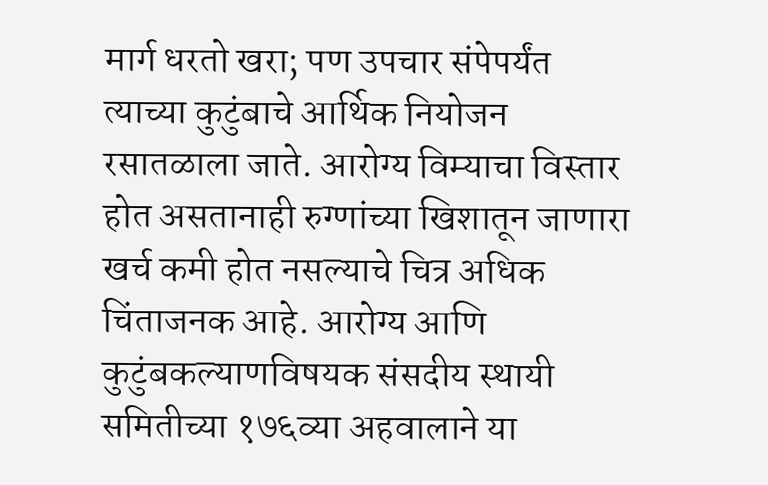मार्ग धरतो खरा; पण उपचार संपेपर्यंत त्याच्या कुटुंबाचे आर्थिक नियोजन रसातळाला जाते. आरोग्य विम्याचा विस्तार होत असतानाही रुग्णांच्या खिशातून जाणारा खर्च कमी होत नसल्याचे चित्र अधिक चिंताजनक आहे. आरोग्य आणि कुटुंबकल्याणविषयक संसदीय स्थायी समितीच्या १७६व्या अहवालाने या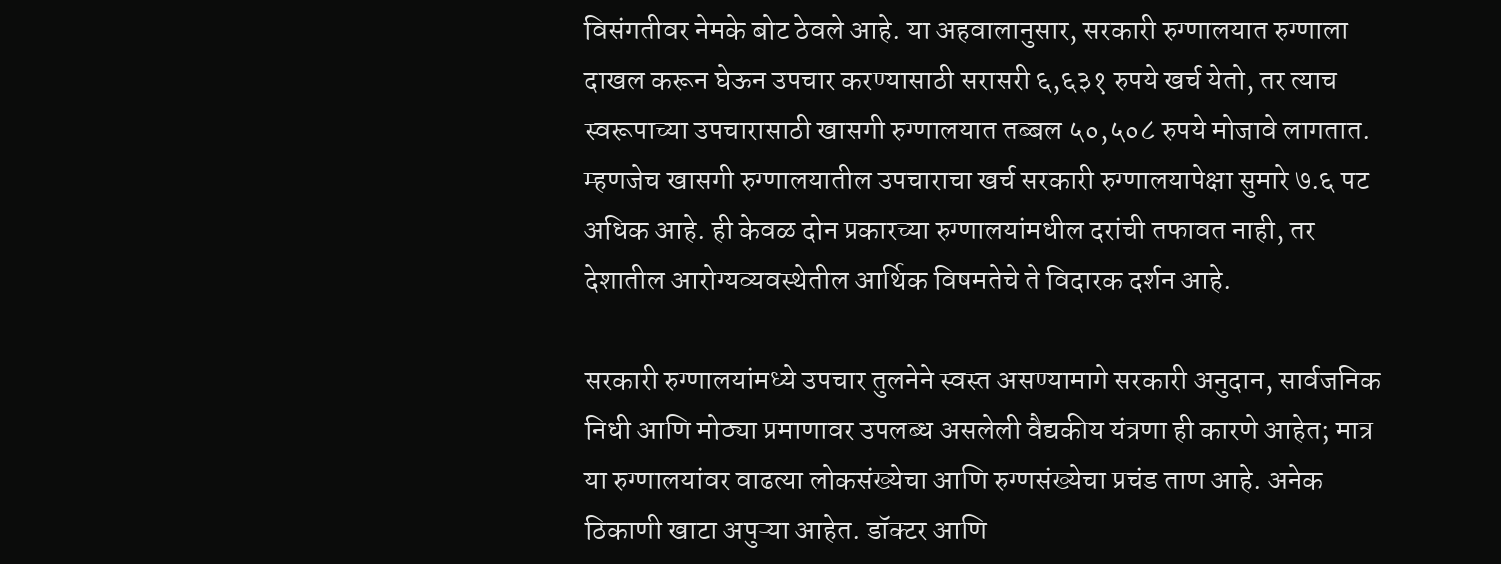विसंगतीवर नेमके बोट ठेवले आहे. या अहवालानुसार, सरकारी रुग्णालयात रुग्णाला दाखल करून घेऊन उपचार करण्यासाठी सरासरी ६,६३१ रुपये खर्च येतो, तर त्याच स्वरूपाच्या उपचारासाठी खासगी रुग्णालयात तब्बल ५०,५०८ रुपये मोजावे लागतात. म्हणजेच खासगी रुग्णालयातील उपचाराचा खर्च सरकारी रुग्णालयापेक्षा सुमारे ७.६ पट अधिक आहे. ही केवळ दोन प्रकारच्या रुग्णालयांमधील दरांची तफावत नाही, तर देशातील आरोग्यव्यवस्थेतील आर्थिक विषमतेचे ते विदारक दर्शन आहे.

सरकारी रुग्णालयांमध्ये उपचार तुलनेने स्वस्त असण्यामागे सरकारी अनुदान, सार्वजनिक निधी आणि मोठ्या प्रमाणावर उपलब्ध असलेली वैद्यकीय यंत्रणा ही कारणे आहेत; मात्र या रुग्णालयांवर वाढत्या लोकसंख्येचा आणि रुग्णसंख्येचा प्रचंड ताण आहे. अनेक ठिकाणी खाटा अपुऱ्या आहेत. डॉक्टर आणि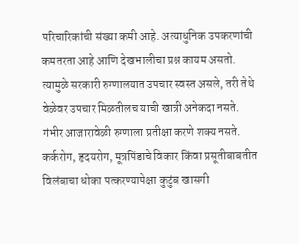परिचारिकांची संख्या कमी आहे. अत्याधुनिक उपकरणांची कमतरता आहे आणि देखभालीचा प्रश्न कायम असतो. त्यामुळे सरकारी रुग्णालयात उपचार स्वस्त असले, तरी तेथे वेळेवर उपचार मिळतीलच याची खात्री अनेकदा नसते. गंभीर आजारावेळी रुग्णाला प्रतीक्षा करणे शक्य नसते. कर्करोग, हृदयरोग, मूत्रपिंडाचे विकार किंवा प्रसूतीबाबतीत विलंबाचा धोका पत्करण्यापेक्षा कुटुंब खासगी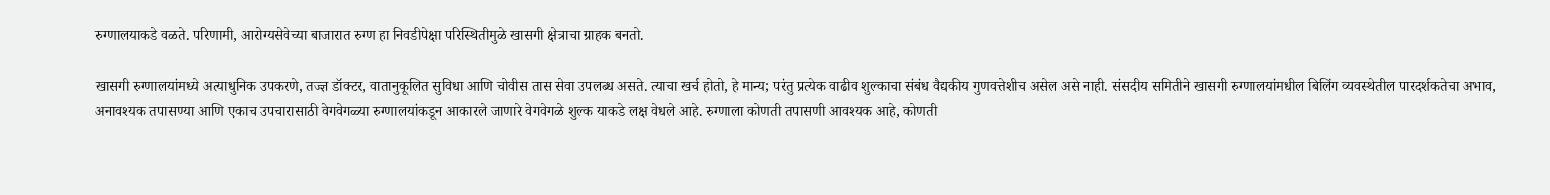रुग्णालयाकडे वळते. परिणामी, आरोग्यसेवेच्या बाजारात रुग्ण हा निवडीपेक्षा परिस्थितीमुळे खासगी क्षेत्राचा ग्राहक बनतो.

खासगी रुग्णालयांमध्ये अत्याधुनिक उपकरणे, तज्ज्ञ डॉक्टर, वातानुकूलित सुविधा आणि चोवीस तास सेवा उपलब्ध असते. त्याचा खर्च होतो, हे मान्य; परंतु प्रत्येक वाढीव शुल्काचा संबंध वैद्यकीय गुणवत्तेशीच असेल असे नाही. संसदीय समितीने खासगी रुग्णालयांमधील बिलिंग व्यवस्थेतील पारदर्शकतेचा अभाव, अनावश्यक तपासण्या आणि एकाच उपचारासाठी वेगवेगळ्या रुग्णालयांकडून आकारले जाणारे वेगवेगळे शुल्क याकडे लक्ष वेधले आहे. रुग्णाला कोणती तपासणी आवश्यक आहे, कोणती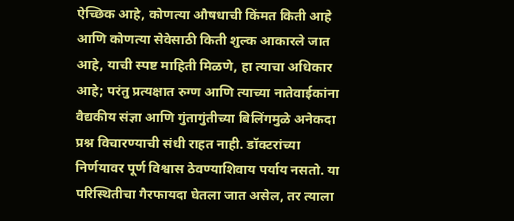ऐच्छिक आहे, कोणत्या औषधाची किंमत किती आहे आणि कोणत्या सेवेसाठी किती शुल्क आकारले जात आहे, याची स्पष्ट माहिती मिळणे, हा त्याचा अधिकार आहे; परंतु प्रत्यक्षात रुग्ण आणि त्याच्या नातेवाईकांना वैद्यकीय संज्ञा आणि गुंतागुंतीच्या बिलिंगमुळे अनेकदा प्रश्न विचारण्याची संधी राहत नाही. डॉक्टरांच्या निर्णयावर पूर्ण विश्वास ठेवण्याशिवाय पर्याय नसतो. या परिस्थितीचा गैरफायदा घेतला जात असेल, तर त्याला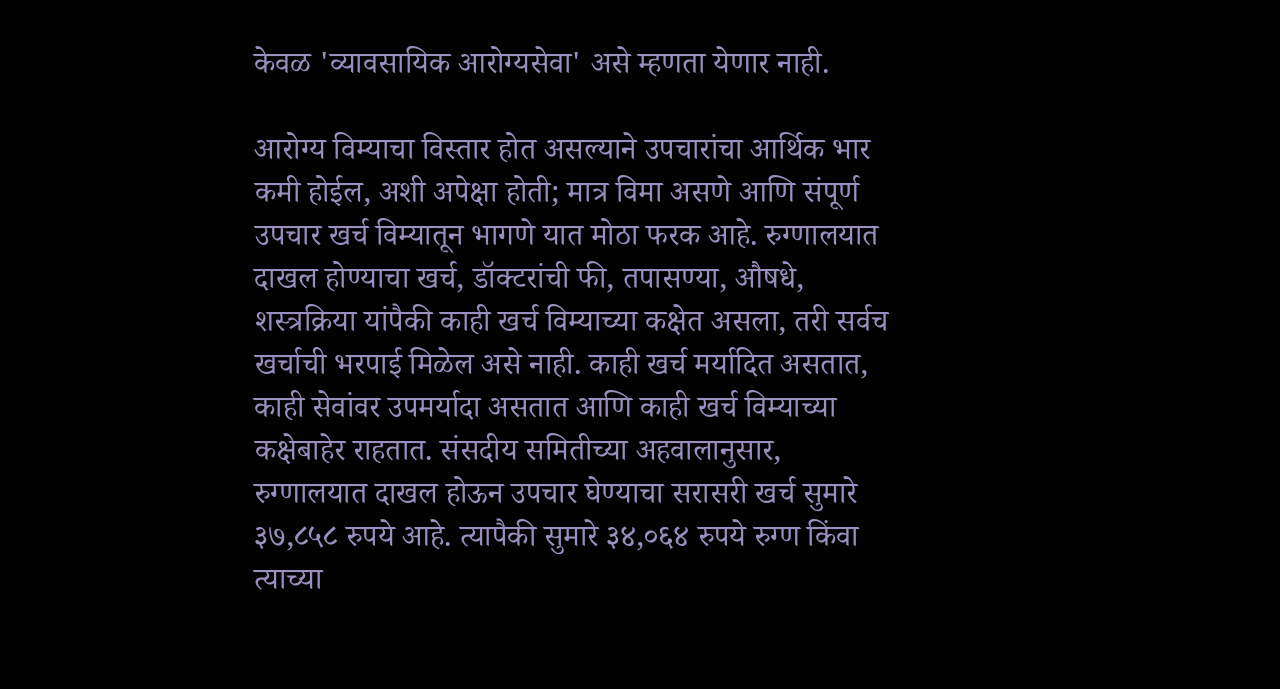केवळ ‌'व्यावसायिक आरोग्यसेवा‌' असे म्हणता येणार नाही.

आरोग्य विम्याचा विस्तार होत असल्याने उपचारांचा आर्थिक भार कमी होईल, अशी अपेक्षा होती; मात्र विमा असणे आणि संपूर्ण उपचार खर्च विम्यातून भागणे यात मोठा फरक आहे. रुग्णालयात दाखल होण्याचा खर्च, डॉक्टरांची फी, तपासण्या, औषधे, शस्त्रक्रिया यांपैकी काही खर्च विम्याच्या कक्षेत असला, तरी सर्वच खर्चाची भरपाई मिळेल असे नाही. काही खर्च मर्यादित असतात, काही सेवांवर उपमर्यादा असतात आणि काही खर्च विम्याच्या कक्षेबाहेर राहतात. संसदीय समितीच्या अहवालानुसार, रुग्णालयात दाखल होऊन उपचार घेण्याचा सरासरी खर्च सुमारे ३७,८५८ रुपये आहे. त्यापैकी सुमारे ३४,०६४ रुपये रुग्ण किंवा त्याच्या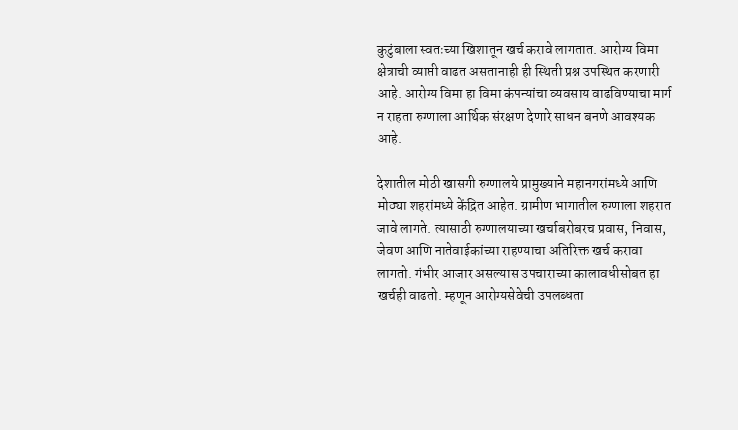कुटुंबाला स्वतःच्या खिशातून खर्च करावे लागतात. आरोग्य विमा क्षेत्राची व्याप्ती वाढत असतानाही ही स्थिती प्रश्न उपस्थित करणारी आहे. आरोग्य विमा हा विमा कंपन्यांचा व्यवसाय वाढविण्याचा मार्ग न राहता रुग्णाला आर्थिक संरक्षण देणारे साधन बनणे आवश्यक आहे.

देशातील मोठी खासगी रुग्णालये प्रामुख्याने महानगरांमध्ये आणि मोठ्या शहरांमध्ये केंद्रित आहेत. ग्रामीण भागातील रुग्णाला शहरात जावे लागते. त्यासाठी रुग्णालयाच्या खर्चाबरोबरच प्रवास, निवास, जेवण आणि नातेवाईकांच्या राहण्याचा अतिरिक्त खर्च करावा लागतो. गंभीर आजार असल्यास उपचाराच्या कालावधीसोबत हा खर्चही वाढतो. म्हणून आरोग्यसेवेची उपलब्धता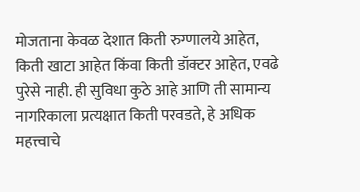मोजताना केवळ देशात किती रुग्णालये आहेत, किती खाटा आहेत किंवा किती डॉक्टर आहेत, एवढे पुरेसे नाही. ही सुविधा कुठे आहे आणि ती सामान्य नागरिकाला प्रत्यक्षात किती परवडते, हे अधिक महत्त्वाचे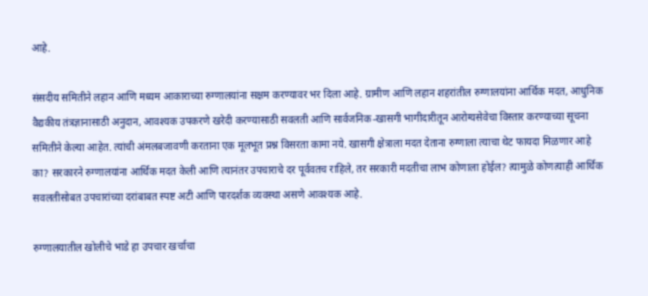आहे.

संसदीय समितीने लहान आणि मध्यम आकाराच्या रुग्णालयांना सक्षम करण्यावर भर दिला आहे. ग्रामीण आणि लहान शहरांतील रुग्णालयांना आर्थिक मदत, आधुनिक वैद्यकीय तंत्रज्ञानासाठी अनुदान, आवश्यक उपकरणे खरेदी करण्यासाठी सवलती आणि सार्वजनिक-खासगी भागीदारीतून आरोग्यसेवेचा विस्तार करण्याच्या सूचना समितीने केल्या आहेत. त्यांची अंमलबजावणी करताना एक मूलभूत प्रश्न विसरता कामा नये. खासगी क्षेत्राला मदत देताना रुग्णाला त्याचा थेट फायदा मिळणार आहे का? सरकारने रुग्णालयांना आर्थिक मदत केली आणि त्यानंतर उपचाराचे दर पूर्ववतच राहिले, तर सरकारी मदतीचा लाभ कोणाला होईल? त्यामुळे कोणत्याही आर्थिक सवलतीसोबत उपचारांच्या दरांबाबत स्पष्ट अटी आणि पारदर्शक व्यवस्था असणे आवश्यक आहे.

रुग्णालयातील खोलीचे भाडे हा उपचार खर्चाचा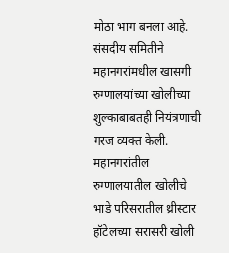मोठा भाग बनला आहे. संसदीय समितीने महानगरांमधील खासगी रुग्णालयांच्या खोलीच्या शुल्काबाबतही नियंत्रणाची गरज व्यक्त केली. महानगरांतील रुग्णालयातील खोलीचे भाडे परिसरातील थ्रीस्टार हॉटेलच्या सरासरी खोली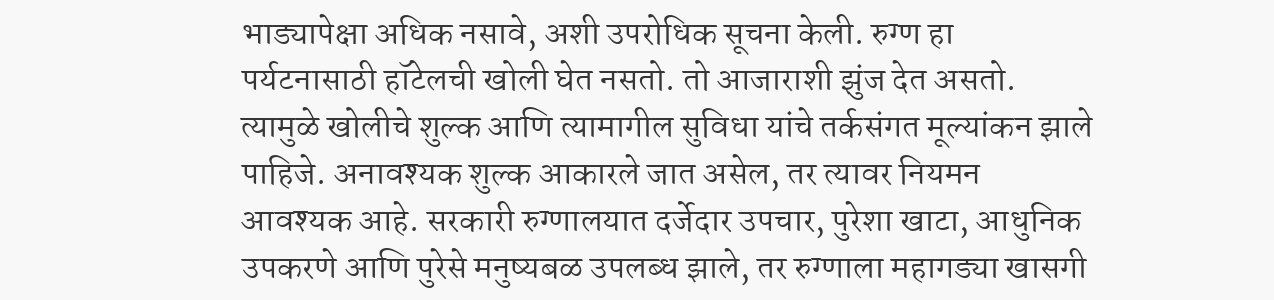भाड्यापेक्षा अधिक नसावे, अशी उपरोधिक सूचना केली. रुग्ण हा पर्यटनासाठी हॉटेलची खोली घेत नसतो. तो आजाराशी झुंज देत असतो. त्यामुळे खोलीचे शुल्क आणि त्यामागील सुविधा यांचे तर्कसंगत मूल्यांकन झाले पाहिजे. अनावश्यक शुल्क आकारले जात असेल, तर त्यावर नियमन आवश्यक आहे. सरकारी रुग्णालयात दर्जेदार उपचार, पुरेशा खाटा, आधुनिक उपकरणे आणि पुरेसे मनुष्यबळ उपलब्ध झाले, तर रुग्णाला महागड्या खासगी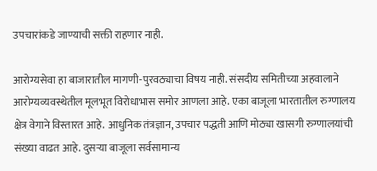उपचारांकडे जाण्याची सक्ती राहणार नाही.

आरोग्यसेवा हा बाजारातील मागणी-पुरवठ्याचा विषय नाही. संसदीय समितीच्या अहवालाने आरोग्यव्यवस्थेतील मूलभूत विरोधाभास समोर आणला आहे. एका बाजूला भारतातील रुग्णालय क्षेत्र वेगाने विस्तारत आहे. आधुनिक तंत्रज्ञान, उपचार पद्धती आणि मोठ्या खासगी रुग्णालयांची संख्या वाढत आहे. दुसऱ्या बाजूला सर्वसामान्य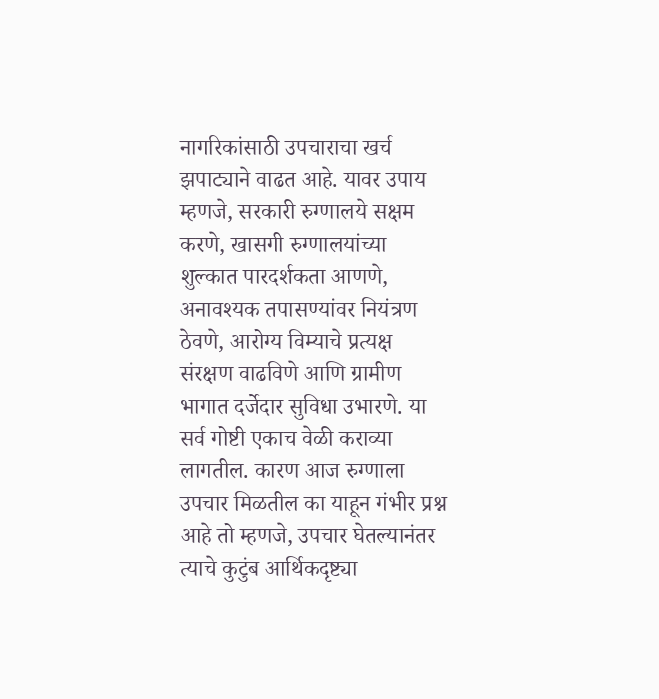नागरिकांसाठी उपचाराचा खर्च झपाट्याने वाढत आहे. यावर उपाय म्हणजे, सरकारी रुग्णालये सक्षम करणे, खासगी रुग्णालयांच्या शुल्कात पारदर्शकता आणणे, अनावश्यक तपासण्यांवर नियंत्रण ठेवणे, आरोग्य विम्याचे प्रत्यक्ष संरक्षण वाढविणे आणि ग्रामीण भागात दर्जेदार सुविधा उभारणे. या सर्व गोष्टी एकाच वेळी कराव्या लागतील. कारण आज रुग्णाला उपचार मिळतील का याहून गंभीर प्रश्न आहे तो म्हणजे, उपचार घेतल्यानंतर त्याचे कुटुंब आर्थिकदृष्ट्या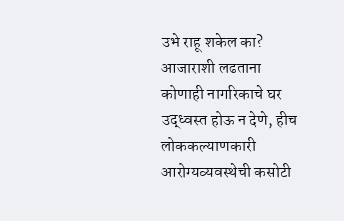उभे राहू शकेल का? आजाराशी लढताना कोणाही नागरिकाचे घर उद्ध्व‌स्त‌ होऊ न देणे, हीच लोककल्याणकारी आरोग्यव्यवस्थेची कसोटी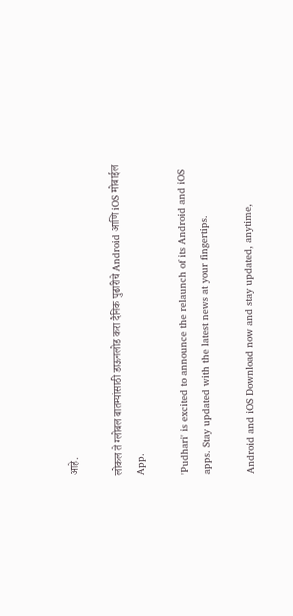आहे.

लोकल ते ग्लोबल बातम्यांसाठी डाऊनलोड करा दैनिक पुढारीचे Android आणि iOS मोबाईल App.

'Pudhari' is excited to announce the relaunch of its Android and iOS apps. Stay updated with the latest news at your fingertips.

Android and iOS Download now and stay updated, anytime,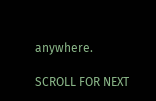anywhere.

SCROLL FOR NEXT